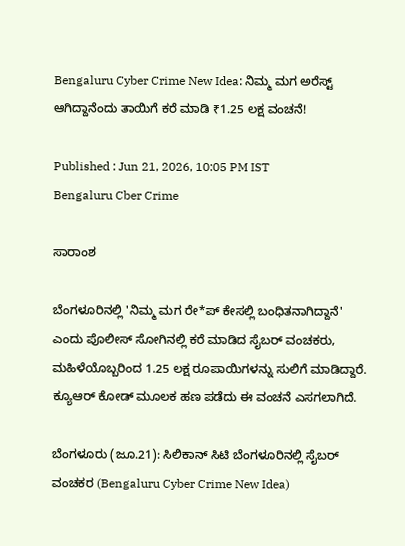Bengaluru Cyber Crime New Idea: ನಿಮ್ಮ ಮಗ ಅರೆಸ್ಟ್ ಆಗಿದ್ದಾನೆಂದು ತಾಯಿಗೆ ಕರೆ ಮಾಡಿ ₹1.25 ಲಕ್ಷ ವಂಚನೆ!

Published : Jun 21, 2026, 10:05 PM IST
Bengaluru Cber Crime

ಸಾರಾಂಶ

ಬೆಂಗಳೂರಿನಲ್ಲಿ 'ನಿಮ್ಮ ಮಗ ರೇ*ಪ್ ಕೇಸಲ್ಲಿ ಬಂಧಿತನಾಗಿದ್ದಾನೆ' ಎಂದು ಪೊಲೀಸ್ ಸೋಗಿನಲ್ಲಿ ಕರೆ ಮಾಡಿದ ಸೈಬರ್ ವಂಚಕರು, ಮಹಿಳೆಯೊಬ್ಬರಿಂದ 1.25 ಲಕ್ಷ ರೂಪಾಯಿಗಳನ್ನು ಸುಲಿಗೆ ಮಾಡಿದ್ದಾರೆ. ಕ್ಯೂಆರ್ ಕೋಡ್ ಮೂಲಕ ಹಣ ಪಡೆದು ಈ ವಂಚನೆ ಎಸಗಲಾಗಿದೆ.

ಬೆಂಗಳೂರು (ಜೂ.21): ಸಿಲಿಕಾನ್ ಸಿಟಿ ಬೆಂಗಳೂರಿನಲ್ಲಿ ಸೈಬರ್ ವಂಚಕರ (Bengaluru Cyber Crime New Idea)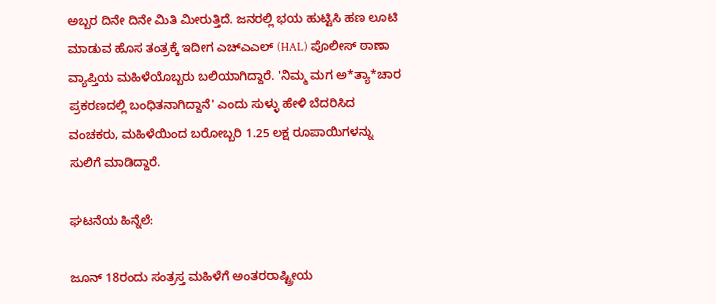ಅಬ್ಬರ ದಿನೇ ದಿನೇ ಮಿತಿ ಮೀರುತ್ತಿದೆ. ಜನರಲ್ಲಿ ಭಯ ಹುಟ್ಟಿಸಿ ಹಣ ಲೂಟಿ ಮಾಡುವ ಹೊಸ ತಂತ್ರಕ್ಕೆ ಇದೀಗ ಎಚ್‌ಎಎಲ್ (HAL) ಪೊಲೀಸ್ ಠಾಣಾ ವ್ಯಾಪ್ತಿಯ ಮಹಿಳೆಯೊಬ್ಬರು ಬಲಿಯಾಗಿದ್ದಾರೆ. 'ನಿಮ್ಮ ಮಗ ಅ*ತ್ಯಾ*ಚಾರ ಪ್ರಕರಣದಲ್ಲಿ ಬಂಧಿತನಾಗಿದ್ದಾನೆ' ಎಂದು ಸುಳ್ಳು ಹೇಳಿ ಬೆದರಿಸಿದ ವಂಚಕರು, ಮಹಿಳೆಯಿಂದ ಬರೋಬ್ಬರಿ 1.25 ಲಕ್ಷ ರೂಪಾಯಿಗಳನ್ನು ಸುಲಿಗೆ ಮಾಡಿದ್ದಾರೆ.

ಘಟನೆಯ ಹಿನ್ನೆಲೆ:

ಜೂನ್ 18ರಂದು ಸಂತ್ರಸ್ತ ಮಹಿಳೆಗೆ ಅಂತರರಾಷ್ಟ್ರೀಯ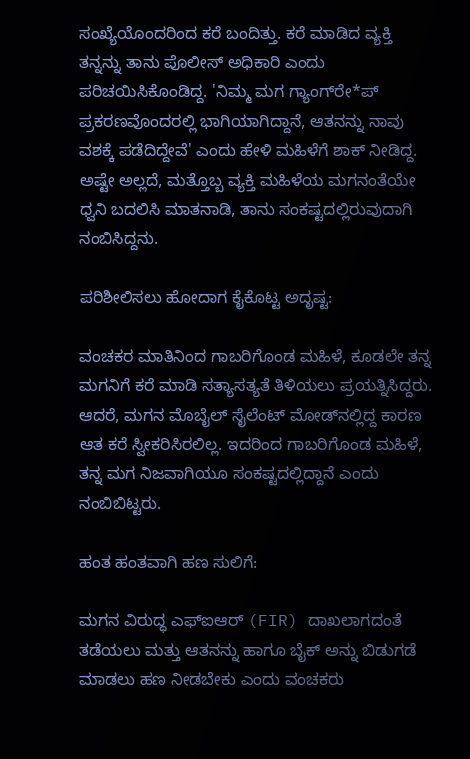ಸಂಖ್ಯೆಯೊಂದರಿಂದ ಕರೆ ಬಂದಿತ್ತು. ಕರೆ ಮಾಡಿದ ವ್ಯಕ್ತಿ ತನ್ನನ್ನು ತಾನು ಪೊಲೀಸ್ ಅಧಿಕಾರಿ ಎಂದು ಪರಿಚಯಿಸಿಕೊಂಡಿದ್ದ. 'ನಿಮ್ಮ ಮಗ ಗ್ಯಾಂಗ್‌ರೇ*ಪ್ ಪ್ರಕರಣವೊಂದರಲ್ಲಿ ಭಾಗಿಯಾಗಿದ್ದಾನೆ, ಆತನನ್ನು ನಾವು ವಶಕ್ಕೆ ಪಡೆದಿದ್ದೇವೆ' ಎಂದು ಹೇಳಿ ಮಹಿಳೆಗೆ ಶಾಕ್ ನೀಡಿದ್ದ. ಅಷ್ಟೇ ಅಲ್ಲದೆ, ಮತ್ತೊಬ್ಬ ವ್ಯಕ್ತಿ ಮಹಿಳೆಯ ಮಗನಂತೆಯೇ ಧ್ವನಿ ಬದಲಿಸಿ ಮಾತನಾಡಿ, ತಾನು ಸಂಕಷ್ಟದಲ್ಲಿರುವುದಾಗಿ ನಂಬಿಸಿದ್ದನು.

ಪರಿಶೀಲಿಸಲು ಹೋದಾಗ ಕೈಕೊಟ್ಟ ಅದೃಷ್ಟ:

ವಂಚಕರ ಮಾತಿನಿಂದ ಗಾಬರಿಗೊಂಡ ಮಹಿಳೆ, ಕೂಡಲೇ ತನ್ನ ಮಗನಿಗೆ ಕರೆ ಮಾಡಿ ಸತ್ಯಾಸತ್ಯತೆ ತಿಳಿಯಲು ಪ್ರಯತ್ನಿಸಿದ್ದರು. ಆದರೆ, ಮಗನ ಮೊಬೈಲ್ ಸೈಲೆಂಟ್ ಮೋಡ್‌ನಲ್ಲಿದ್ದ ಕಾರಣ ಆತ ಕರೆ ಸ್ವೀಕರಿಸಿರಲಿಲ್ಲ. ಇದರಿಂದ ಗಾಬರಿಗೊಂಡ ಮಹಿಳೆ, ತನ್ನ ಮಗ ನಿಜವಾಗಿಯೂ ಸಂಕಷ್ಟದಲ್ಲಿದ್ದಾನೆ ಎಂದು ನಂಬಿಬಿಟ್ಟರು.

ಹಂತ ಹಂತವಾಗಿ ಹಣ ಸುಲಿಗೆ:

ಮಗನ ವಿರುದ್ಧ ಎಫ್‌ಐಆರ್ (FIR) ದಾಖಲಾಗದಂತೆ ತಡೆಯಲು ಮತ್ತು ಆತನನ್ನು ಹಾಗೂ ಬೈಕ್ ಅನ್ನು ಬಿಡುಗಡೆ ಮಾಡಲು ಹಣ ನೀಡಬೇಕು ಎಂದು ವಂಚಕರು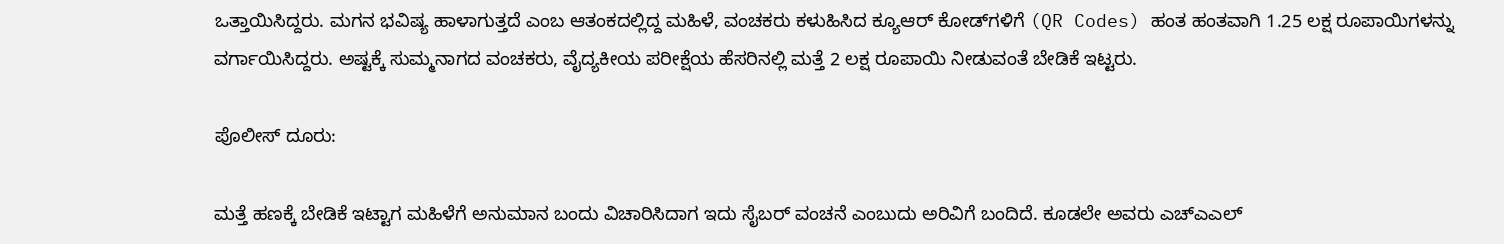ಒತ್ತಾಯಿಸಿದ್ದರು. ಮಗನ ಭವಿಷ್ಯ ಹಾಳಾಗುತ್ತದೆ ಎಂಬ ಆತಂಕದಲ್ಲಿದ್ದ ಮಹಿಳೆ, ವಂಚಕರು ಕಳುಹಿಸಿದ ಕ್ಯೂಆರ್ ಕೋಡ್‌ಗಳಿಗೆ (QR Codes) ಹಂತ ಹಂತವಾಗಿ 1.25 ಲಕ್ಷ ರೂಪಾಯಿಗಳನ್ನು ವರ್ಗಾಯಿಸಿದ್ದರು. ಅಷ್ಟಕ್ಕೆ ಸುಮ್ಮನಾಗದ ವಂಚಕರು, ವೈದ್ಯಕೀಯ ಪರೀಕ್ಷೆಯ ಹೆಸರಿನಲ್ಲಿ ಮತ್ತೆ 2 ಲಕ್ಷ ರೂಪಾಯಿ ನೀಡುವಂತೆ ಬೇಡಿಕೆ ಇಟ್ಟರು.

ಪೊಲೀಸ್ ದೂರು:

ಮತ್ತೆ ಹಣಕ್ಕೆ ಬೇಡಿಕೆ ಇಟ್ಟಾಗ ಮಹಿಳೆಗೆ ಅನುಮಾನ ಬಂದು ವಿಚಾರಿಸಿದಾಗ ಇದು ಸೈಬರ್ ವಂಚನೆ ಎಂಬುದು ಅರಿವಿಗೆ ಬಂದಿದೆ. ಕೂಡಲೇ ಅವರು ಎಚ್‌ಎಎಲ್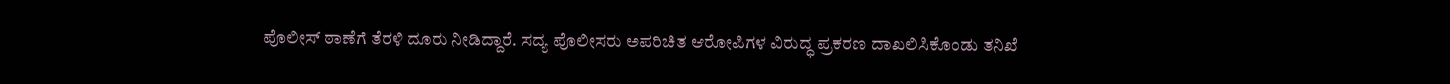ಪೊಲೀಸ್ ಠಾಣೆಗೆ ತೆರಳಿ ದೂರು ನೀಡಿದ್ದಾರೆ. ಸದ್ಯ ಪೊಲೀಸರು ಅಪರಿಚಿತ ಆರೋಪಿಗಳ ವಿರುದ್ಧ ಪ್ರಕರಣ ದಾಖಲಿಸಿಕೊಂಡು ತನಿಖೆ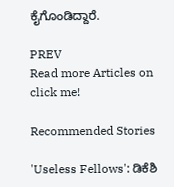ಕೈಗೊಂಡಿದ್ದಾರೆ.

PREV
Read more Articles on
click me!

Recommended Stories

'Useless Fellows': ಡಿಕೆಶಿ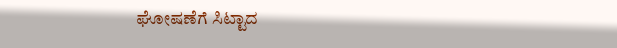ಘೋಷಣೆಗೆ ಸಿಟ್ಟಾದ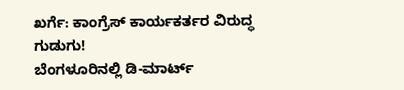ಖರ್ಗೆ: ಕಾಂಗ್ರೆಸ್ ಕಾರ್ಯಕರ್ತರ ವಿರುದ್ಧ ಗುಡುಗು!
ಬೆಂಗಳೂರಿನಲ್ಲಿ ಡಿ-ಮಾರ್ಟ್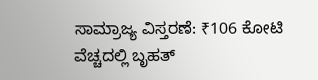ಸಾಮ್ರಾಜ್ಯ ವಿಸ್ತರಣೆ: ₹106 ಕೋಟಿ ವೆಚ್ಚದಲ್ಲಿ ಬೃಹತ್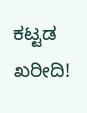ಕಟ್ಟಡ ಖರೀದಿ!